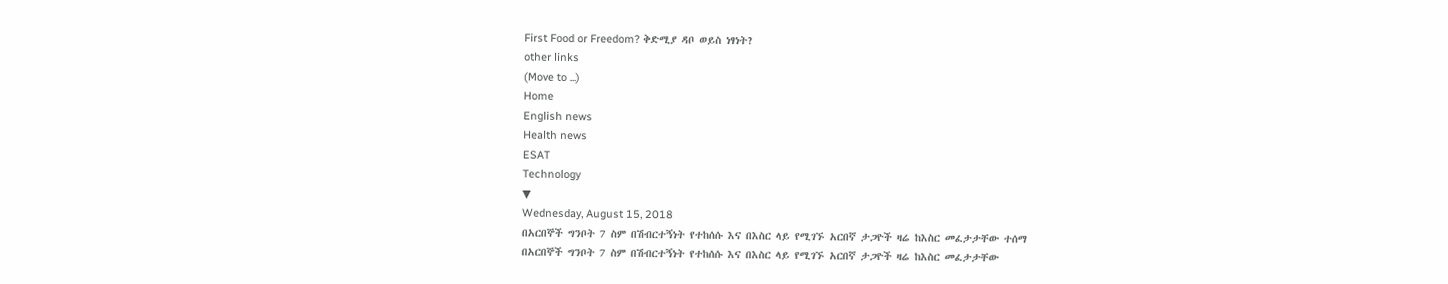First Food or Freedom? ቅድሚያ ዳቦ ወይስ ነፃነት?
other links
(Move to ...)
Home
English news
Health news
ESAT
Technology
▼
Wednesday, August 15, 2018
በአርበኞች ግንቦት 7 ስም በሽብርተኝነት የተከሰሱ እና በእስር ላይ የሚገኙ አርበኛ ታጋዮች ዛሬ ከእስር መፈታታቸው ተሰማ
በአርበኞች ግንቦት 7 ስም በሽብርተኝነት የተከሰሱ እና በእስር ላይ የሚገኙ አርበኛ ታጋዮች ዛሬ ከእስር መፈታታቸው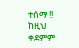ተሰማ !!
ከዚህ ቀደምም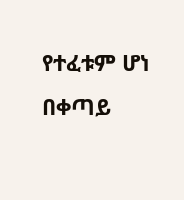የተፈቱም ሆነ በቀጣይ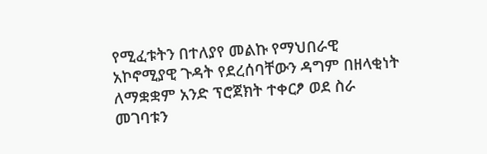የሚፈቱትን በተለያየ መልኩ የማህበራዊ አኮኖሚያዊ ጉዳት የደረሰባቸውን ዳግም በዘላቂነት ለማቋቋም አንድ ፕሮጀክት ተቀርፆ ወደ ስራ መገባቱን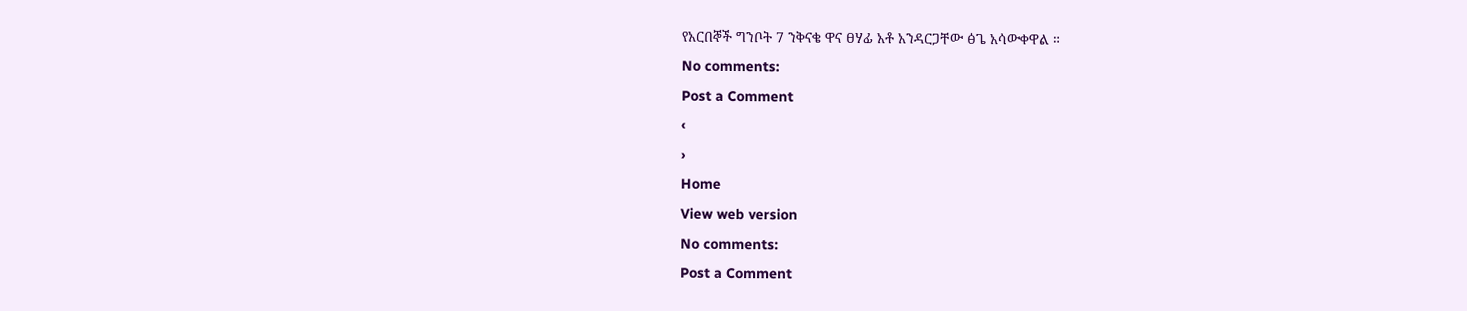የአርበኞች ግንቦት 7 ንቅናቄ ዋና ፀሃፊ አቶ አንዳርጋቸው ፅጌ አሳውቀዋል ።
No comments:
Post a Comment
‹
›
Home
View web version
No comments:
Post a Comment